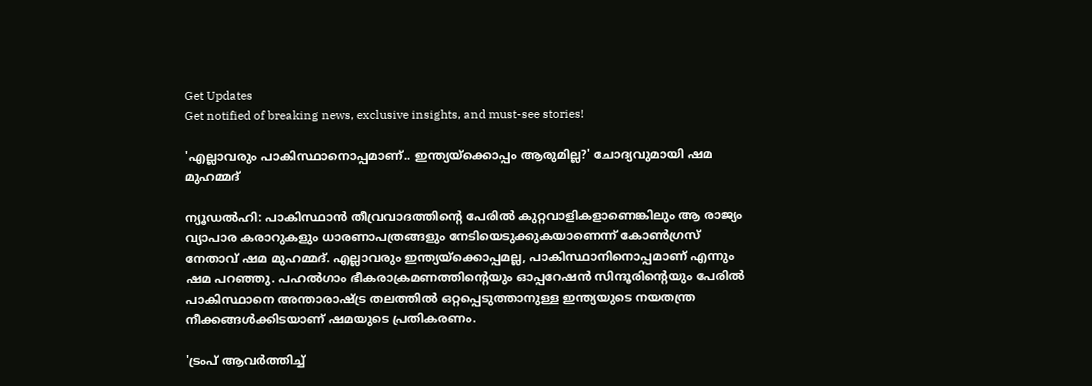Get Updates
Get notified of breaking news, exclusive insights, and must-see stories!

'എല്ലാവരും പാകിസ്ഥാനൊപ്പമാണ്.. ഇന്ത്യയ്‌ക്കൊപ്പം ആരുമില്ല?' ചോദ്യവുമായി ഷമ മുഹമ്മദ്

ന്യൂഡല്‍ഹി: പാകിസ്ഥാന്‍ തീവ്രവാദത്തിന്റെ പേരില്‍ കുറ്റവാളികളാണെങ്കിലും ആ രാജ്യം വ്യാപാര കരാറുകളും ധാരണാപത്രങ്ങളും നേടിയെടുക്കുകയാണെന്ന് കോണ്‍ഗ്രസ് നേതാവ് ഷമ മുഹമ്മദ്. എല്ലാവരും ഇന്ത്യയ്ക്കൊപ്പമല്ല, പാകിസ്ഥാനിനൊപ്പമാണ് എന്നും ഷമ പറഞ്ഞു. പഹല്‍ഗാം ഭീകരാക്രമണത്തിന്റെയും ഓപ്പറേഷന്‍ സിന്ദൂരിന്റെയും പേരില്‍ പാകിസ്ഥാനെ അന്താരാഷ്ട്ര തലത്തില്‍ ഒറ്റപ്പെടുത്താനുള്ള ഇന്ത്യയുടെ നയതന്ത്ര നീക്കങ്ങള്‍ക്കിടയാണ് ഷമയുടെ പ്രതികരണം.

'ട്രംപ് ആവര്‍ത്തിച്ച്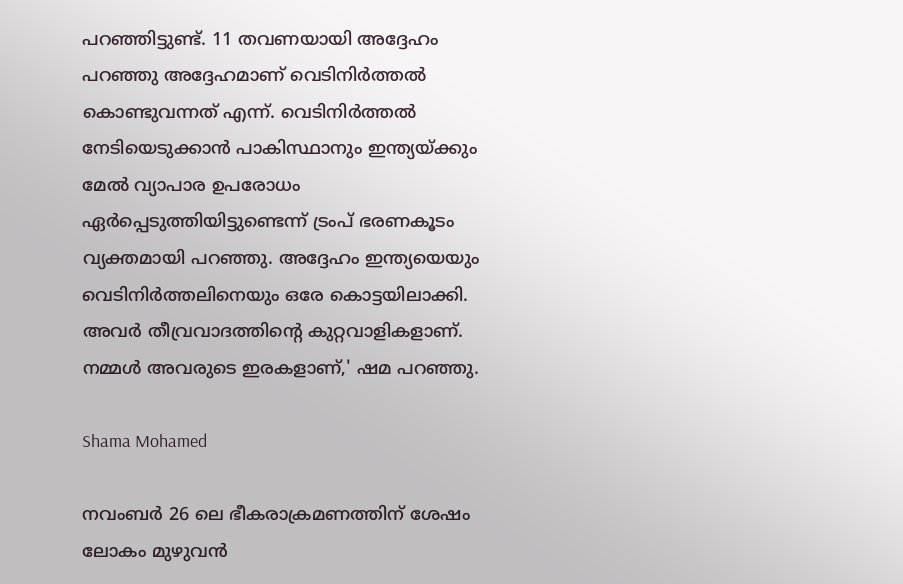പറഞ്ഞിട്ടുണ്ട്. 11 തവണയായി അദ്ദേഹം പറഞ്ഞു അദ്ദേഹമാണ് വെടിനിര്‍ത്തല്‍ കൊണ്ടുവന്നത് എന്ന്. വെടിനിര്‍ത്തല്‍ നേടിയെടുക്കാന്‍ പാകിസ്ഥാനും ഇന്ത്യയ്ക്കും മേല്‍ വ്യാപാര ഉപരോധം ഏര്‍പ്പെടുത്തിയിട്ടുണ്ടെന്ന് ട്രംപ് ഭരണകൂടം വ്യക്തമായി പറഞ്ഞു. അദ്ദേഹം ഇന്ത്യയെയും വെടിനിര്‍ത്തലിനെയും ഒരേ കൊട്ടയിലാക്കി. അവര്‍ തീവ്രവാദത്തിന്റെ കുറ്റവാളികളാണ്. നമ്മള്‍ അവരുടെ ഇരകളാണ്,' ഷമ പറഞ്ഞു.

Shama Mohamed

നവംബര്‍ 26 ലെ ഭീകരാക്രമണത്തിന് ശേഷം ലോകം മുഴുവന്‍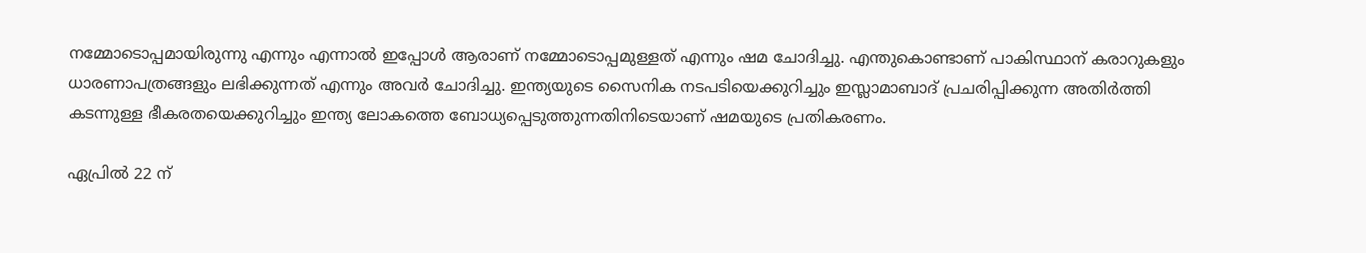നമ്മോടൊപ്പമായിരുന്നു എന്നും എന്നാല്‍ ഇപ്പോള്‍ ആരാണ് നമ്മോടൊപ്പമുള്ളത് എന്നും ഷമ ചോദിച്ചു. എന്തുകൊണ്ടാണ് പാകിസ്ഥാന് കരാറുകളും ധാരണാപത്രങ്ങളും ലഭിക്കുന്നത് എന്നും അവര്‍ ചോദിച്ചു. ഇന്ത്യയുടെ സൈനിക നടപടിയെക്കുറിച്ചും ഇസ്ലാമാബാദ് പ്രചരിപ്പിക്കുന്ന അതിര്‍ത്തി കടന്നുള്ള ഭീകരതയെക്കുറിച്ചും ഇന്ത്യ ലോകത്തെ ബോധ്യപ്പെടുത്തുന്നതിനിടെയാണ് ഷമയുടെ പ്രതികരണം.

ഏപ്രില്‍ 22 ന്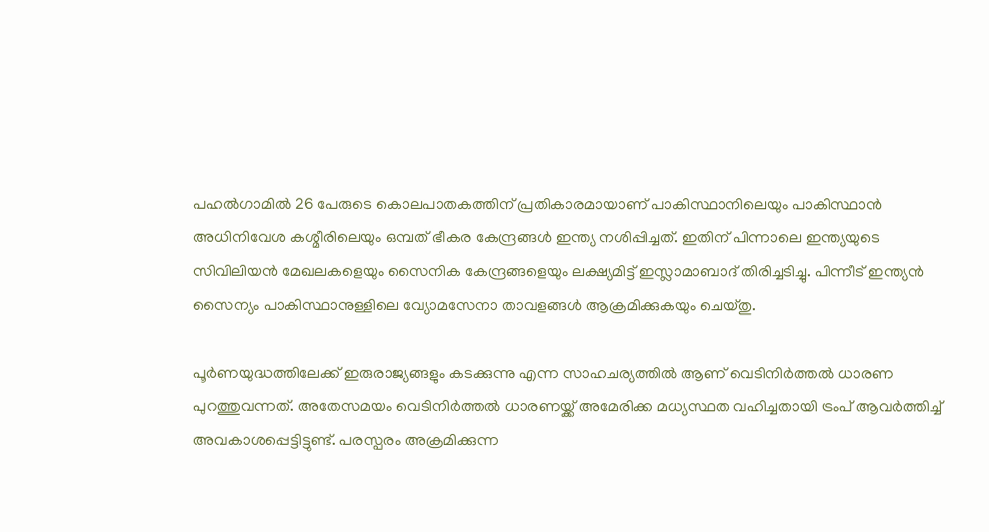പഹല്‍ഗാമില്‍ 26 പേരുടെ കൊലപാതകത്തിന് പ്രതികാരമായാണ് പാകിസ്ഥാനിലെയും പാകിസ്ഥാന്‍ അധിനിവേശ കശ്മീരിലെയും ഒമ്പത് ഭീകര കേന്ദ്രങ്ങള്‍ ഇന്ത്യ നശിപ്പിച്ചത്. ഇതിന് പിന്നാലെ ഇന്ത്യയുടെ സിവിലിയന്‍ മേഖലകളെയും സൈനിക കേന്ദ്രങ്ങളെയും ലക്ഷ്യമിട്ട് ഇസ്ലാമാബാദ് തിരിച്ചടിച്ചു. പിന്നീട് ഇന്ത്യന്‍ സൈന്യം പാകിസ്ഥാനുള്ളിലെ വ്യോമസേനാ താവളങ്ങള്‍ ആക്രമിക്കുകയും ചെയ്തു.

പൂര്‍ണയുദ്ധത്തിലേക്ക് ഇരുരാജ്യങ്ങളും കടക്കുന്നു എന്ന സാഹചര്യത്തില്‍ ആണ് വെടിനിര്‍ത്തല്‍ ധാരണ പുറത്തുവന്നത്. അതേസമയം വെടിനിര്‍ത്തല്‍ ധാരണയ്ക്ക് അമേരിക്ക മധ്യസ്ഥത വഹിച്ചതായി ട്രംപ് ആവര്‍ത്തിച്ച് അവകാശപ്പെട്ടിട്ടുണ്ട്. പരസ്പരം അക്രമിക്കുന്ന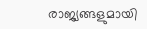രാജ്യങ്ങളുമായി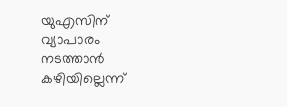യുഎസിന് വ്യാപാരം നടത്താന്‍ കഴിയില്ലെന്ന്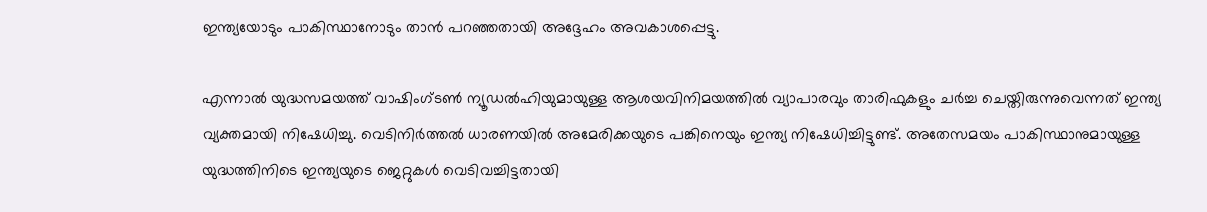ഇന്ത്യയോടും പാകിസ്ഥാനോടും താന്‍ പറഞ്ഞതായി അദ്ദേഹം അവകാശപ്പെട്ടു.

എന്നാല്‍ യുദ്ധസമയത്ത് വാഷിംഗ്ടണ്‍ ന്യൂഡല്‍ഹിയുമായുള്ള ആശയവിനിമയത്തില്‍ വ്യാപാരവും താരിഫുകളും ചര്‍ച്ച ചെയ്തിരുന്നുവെന്നത് ഇന്ത്യ വ്യക്തമായി നിഷേധിച്ചു. വെടിനിര്‍ത്തല്‍ ധാരണയില്‍ അമേരിക്കയുടെ പങ്കിനെയും ഇന്ത്യ നിഷേധിച്ചിട്ടുണ്ട്. അതേസമയം പാകിസ്ഥാനുമായുള്ള യുദ്ധത്തിനിടെ ഇന്ത്യയുടെ ജെറ്റുകള്‍ വെടിവച്ചിട്ടതായി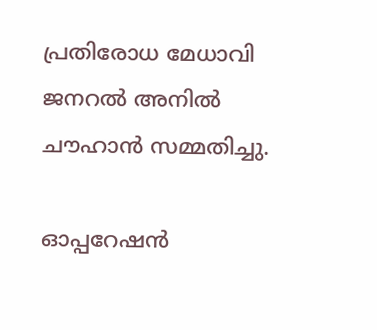പ്രതിരോധ മേധാവി ജനറല്‍ അനില്‍ ചൗഹാന്‍ സമ്മതിച്ചു.

ഓപ്പറേഷന്‍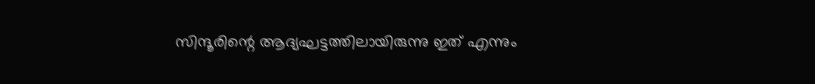സിന്ദൂരിന്റെ ആദ്യഘട്ടത്തിലായിരുന്നു ഇത് എന്നും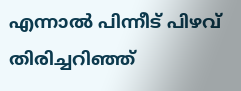എന്നാല്‍ പിന്നീട് പിഴവ് തിരിച്ചറിഞ്ഞ്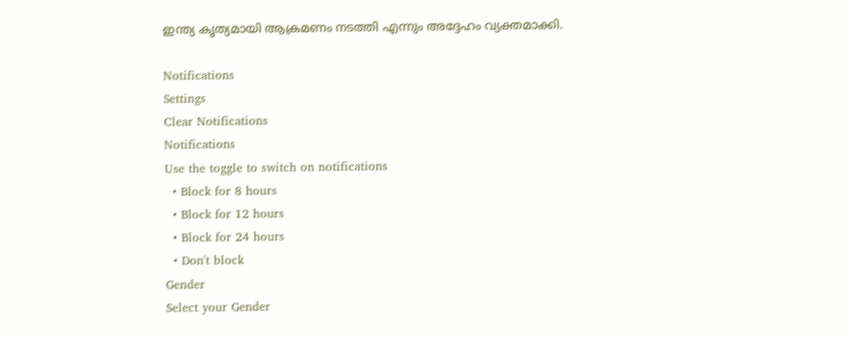ഇന്ത്യ കൃത്യമായി ആക്രമണം നടത്തി എന്നും അദ്ദേഹം വ്യക്തമാക്കി.

Notifications
Settings
Clear Notifications
Notifications
Use the toggle to switch on notifications
  • Block for 8 hours
  • Block for 12 hours
  • Block for 24 hours
  • Don't block
Gender
Select your Gender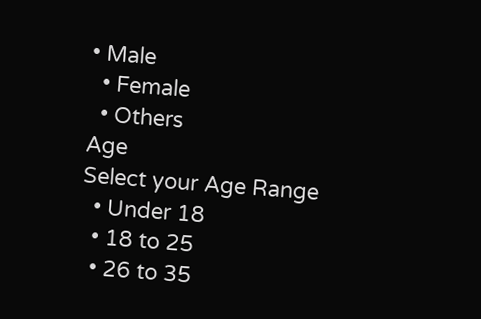• Male
  • Female
  • Others
Age
Select your Age Range
  • Under 18
  • 18 to 25
  • 26 to 35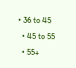• 36 to 45
  • 45 to 55
  • 55+